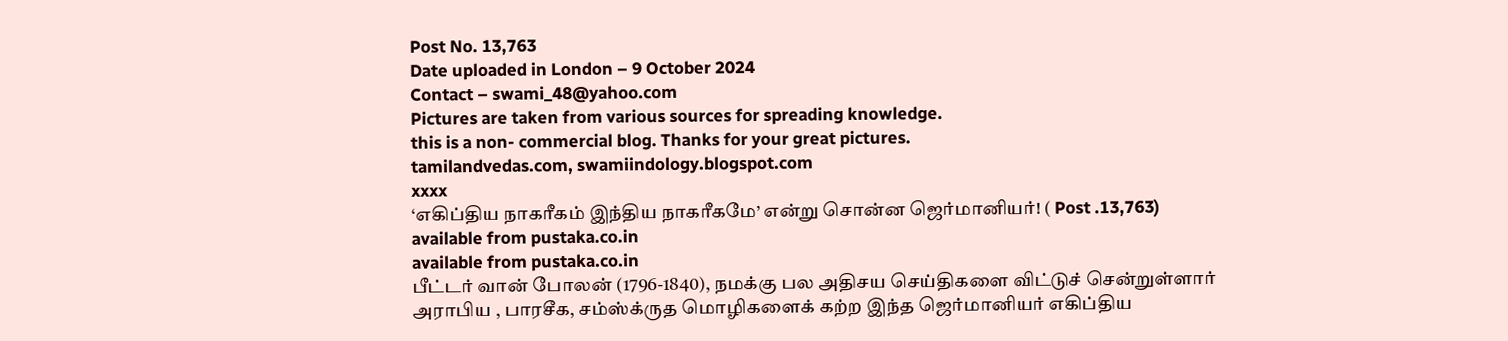Post No. 13,763
Date uploaded in London – 9 October 2024
Contact – swami_48@yahoo.com
Pictures are taken from various sources for spreading knowledge.
this is a non- commercial blog. Thanks for your great pictures.
tamilandvedas.com, swamiindology.blogspot.com
xxxx
‘எகிப்திய நாகரீகம் இந்திய நாகரீகமே’ என்று சொன்ன ஜெர்மானியர்! ( Post .13,763)
available from pustaka.co.in
available from pustaka.co.in
பீட்டர் வான் போலன் (1796-1840), நமக்கு பல அதிசய செய்திகளை விட்டுச் சென்றுள்ளார் அராபிய , பாரசீக, சம்ஸ்க்ருத மொழிகளைக் கற்ற இந்த ஜெர்மானியர் எகிப்திய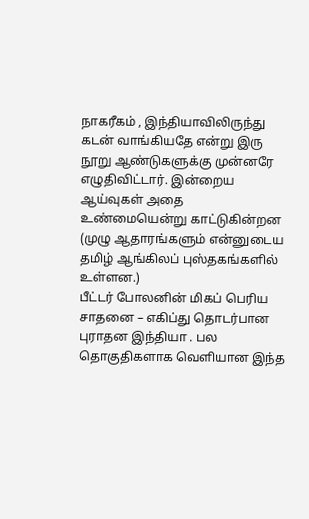நாகரீகம் , இந்தியாவிலிருந்து கடன் வாங்கியதே என்று இரு நூறு ஆண்டுகளுக்கு முன்னரே எழுதிவிட்டார். இன்றைய ஆய்வுகள் அதை உண்மையென்று காட்டுகின்றன
(முழு ஆதாரங்களும் என்னுடைய தமிழ் ஆங்கிலப் புஸ்தகங்களில் உள்ளன.)
பீட்டர் போலனின் மிகப் பெரிய சாதனை – எகிப்து தொடர்பான புராதன இந்தியா . பல தொகுதிகளாக வெளியான இந்த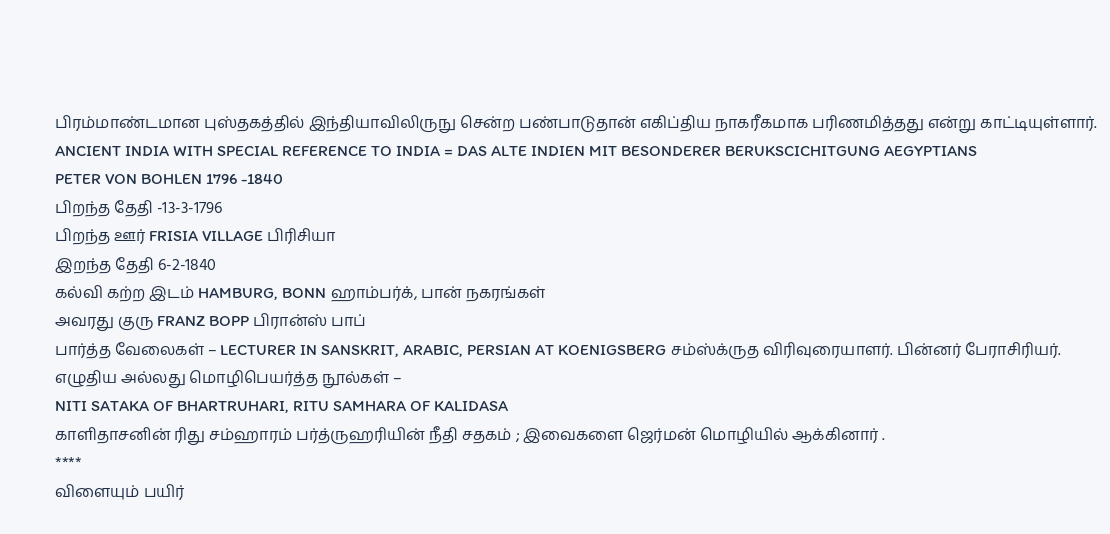பிரம்மாண்டமான புஸ்தகத்தில் இந்தியாவிலிருநு சென்ற பண்பாடுதான் எகிப்திய நாகரீகமாக பரிணமித்தது என்று காட்டியுள்ளார்.
ANCIENT INDIA WITH SPECIAL REFERENCE TO INDIA = DAS ALTE INDIEN MIT BESONDERER BERUKSCICHITGUNG AEGYPTIANS
PETER VON BOHLEN 1796 -1840
பிறந்த தேதி -13-3-1796
பிறந்த ஊர் FRISIA VILLAGE பிரிசியா
இறந்த தேதி 6-2-1840
கல்வி கற்ற இடம் HAMBURG, BONN ஹாம்பர்க், பான் நகரங்கள்
அவரது குரு FRANZ BOPP பிரான்ஸ் பாப்
பார்த்த வேலைகள் – LECTURER IN SANSKRIT, ARABIC, PERSIAN AT KOENIGSBERG சம்ஸ்க்ருத விரிவுரையாளர். பின்னர் பேராசிரியர்.
எழுதிய அல்லது மொழிபெயர்த்த நூல்கள் –
NITI SATAKA OF BHARTRUHARI, RITU SAMHARA OF KALIDASA
காளிதாசனின் ரிது சம்ஹாரம் பர்த்ருஹரியின் நீதி சதகம் ; இவைகளை ஜெர்மன் மொழியில் ஆக்கினார் .
****
விளையும் பயிர்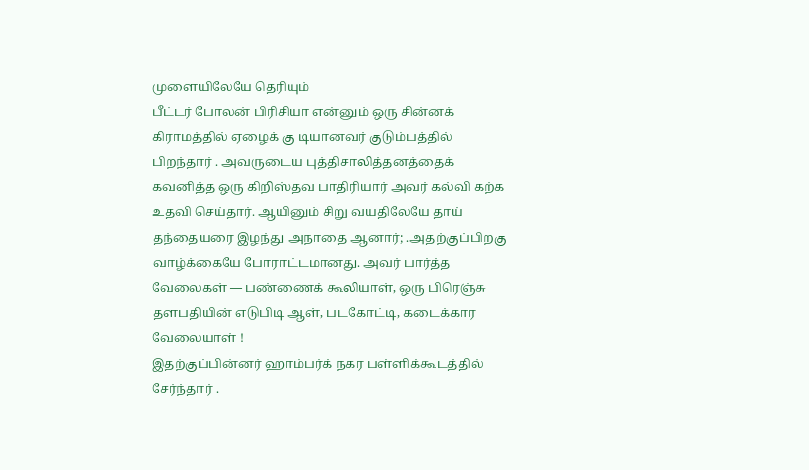முளையிலேயே தெரியும்
பீட்டர் போலன் பிரிசியா என்னும் ஒரு சின்னக் கிராமத்தில் ஏழைக் கு டியானவர் குடும்பத்தில் பிறந்தார் . அவருடைய புத்திசாலித்தனத்தைக் கவனித்த ஒரு கிறிஸ்தவ பாதிரியார் அவர் கல்வி கற்க உதவி செய்தார். ஆயினும் சிறு வயதிலேயே தாய் தந்தையரை இழந்து அநாதை ஆனார்; .அதற்குப்பிறகு வாழ்க்கையே போராட்டமானது. அவர் பார்த்த வேலைகள் — பண்ணைக் கூலியாள், ஒரு பிரெஞ்சு தளபதியின் எடுபிடி ஆள், படகோட்டி, கடைக்கார வேலையாள் !
இதற்குப்பின்னர் ஹாம்பர்க் நகர பள்ளிக்கூடத்தில் சேர்ந்தார் .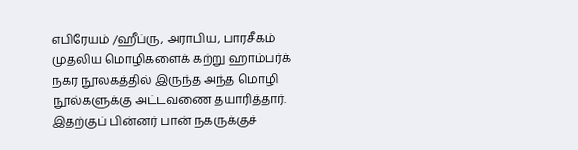எபிரேயம் /ஹீப்ரு, அராபிய, பாரசீகம் முதலிய மொழிகளைக் கற்று ஹாம்பர்க் நகர நூலகத்தில் இருந்த அந்த மொழி நூல்களுக்கு அட்டவணை தயாரித்தார்.
இதற்குப் பின்னர் பான் நகருக்குச்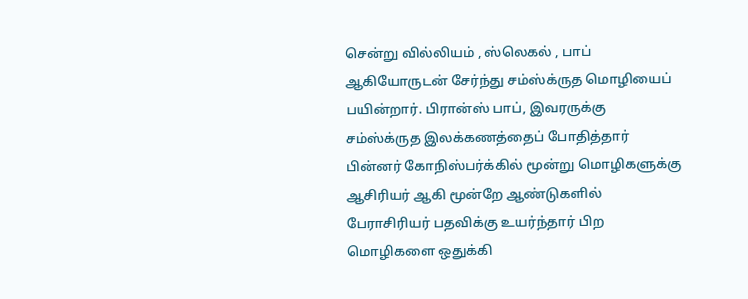சென்று வில்லியம் , ஸ்லெகல் , பாப் ஆகியோருடன் சேர்ந்து சம்ஸ்க்ருத மொழியைப் பயின்றார். பிரான்ஸ் பாப், இவரருக்கு சம்ஸ்க்ருத இலக்கணத்தைப் போதித்தார் பின்னர் கோநிஸ்பர்க்கில் மூன்று மொழிகளுக்கு ஆசிரியர் ஆகி மூன்றே ஆண்டுகளில் பேராசிரியர் பதவிக்கு உயர்ந்தார் பிற மொழிகளை ஒதுக்கி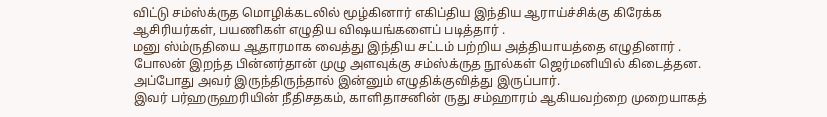விட்டு சம்ஸ்க்ருத மொழிக்கடலில் மூழ்கினார் எகிப்திய இந்திய ஆராய்ச்சிக்கு கிரேக்க ஆசிரியர்கள், பயணிகள் எழுதிய விஷயங்களைப் படித்தார் .
மனு ஸ்ம்ருதியை ஆதாரமாக வைத்து இந்திய சட்டம் பற்றிய அத்தியாயத்தை எழுதினார் .
போலன் இறந்த பின்னர்தான் முழு அளவுக்கு சம்ஸ்க்ருத நூல்கள் ஜெர்மனியில் கிடைத்தன. அப்போது அவர் இருந்திருந்தால் இன்னும் எழுதிக்குவித்து இருப்பார்.
இவர் பர்ஹருஹரியின் நீதிசதகம், காளிதாசனின் ருது சம்ஹாரம் ஆகியவற்றை முறையாகத்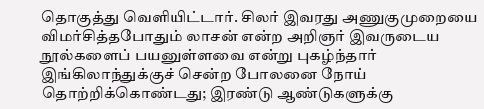தொகுத்து வெளியிட்டார். சிலர் இவரது அணுகுமுறையை விமர்சித்தபோதும் லாசன் என்ற அறிஞர் இவருடைய நூல்களைப் பயனுள்ளவை என்று புகழ்ந்தார்
இங்கிலாந்துக்குச் சென்ற போலனை நோய் தொற்றிக்கொண்டது; இரண்டு ஆண்டுகளுக்கு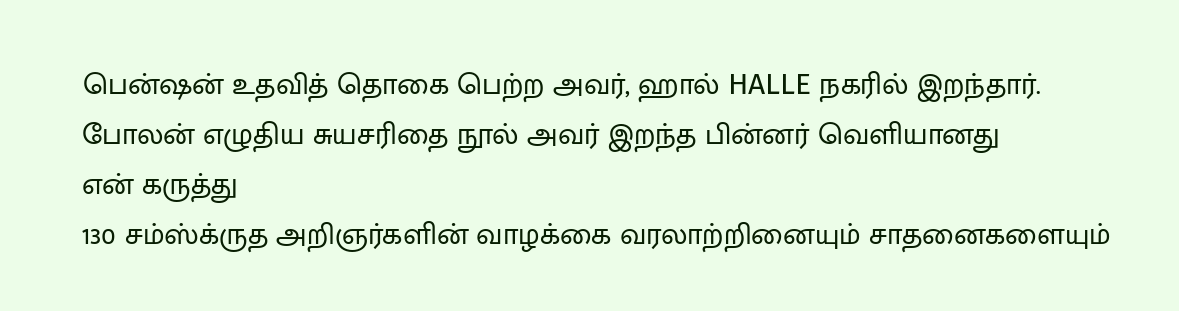பென்ஷன் உதவித் தொகை பெற்ற அவர், ஹால் HALLE நகரில் இறந்தார்.
போலன் எழுதிய சுயசரிதை நூல் அவர் இறந்த பின்னர் வெளியானது
என் கருத்து
130 சம்ஸ்க்ருத அறிஞர்களின் வாழக்கை வரலாற்றினையும் சாதனைகளையும்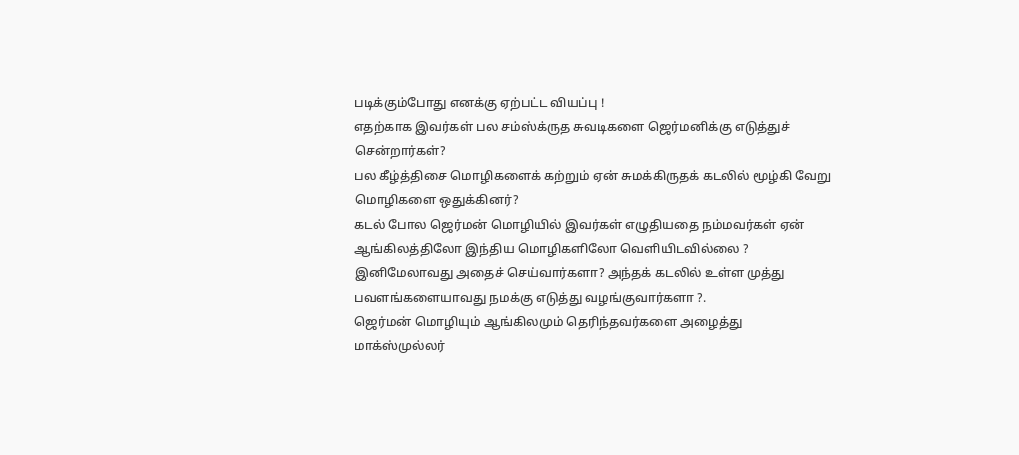படிக்கும்போது எனக்கு ஏற்பட்ட வியப்பு !
எதற்காக இவர்கள் பல சம்ஸ்க்ருத சுவடிகளை ஜெர்மனிக்கு எடுத்துச் சென்றார்கள்?
பல கீழ்த்திசை மொழிகளைக் கற்றும் ஏன் சுமக்கிருதக் கடலில் மூழ்கி வேறு மொழிகளை ஒதுக்கினர்?
கடல் போல ஜெர்மன் மொழியில் இவர்கள் எழுதியதை நம்மவர்கள் ஏன் ஆங்கிலத்திலோ இந்திய மொழிகளிலோ வெளியிடவில்லை ?
இனிமேலாவது அதைச் செய்வார்களா? அந்தக் கடலில் உள்ள முத்து பவளங்களையாவது நமக்கு எடுத்து வழங்குவார்களா ?.
ஜெர்மன் மொழியும் ஆங்கிலமும் தெரிந்தவர்களை அழைத்து மாக்ஸ்முல்லர்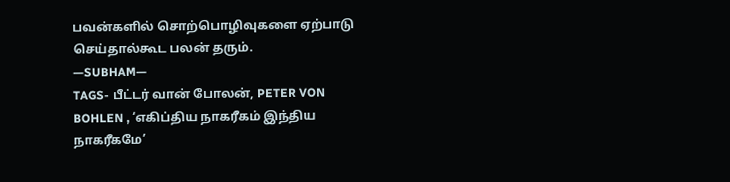பவன்களில் சொற்பொழிவுகளை ஏற்பாடு செய்தால்கூட பலன் தரும்.
—SUBHAM—
TAGS- பீட்டர் வான் போலன், PETER VON BOHLEN , ‘எகிப்திய நாகரீகம் இந்திய நாகரீகமே’